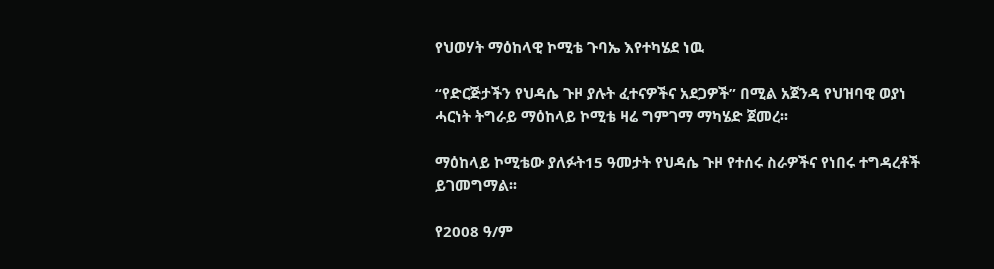የህወሃት ማዕከላዊ ኮሚቴ ጉባኤ እየተካሄደ ነዉ

“የድርጅታችን የህዳሴ ጉዞ ያሉት ፈተናዎችና አደጋዎች” በሚል አጀንዳ የህዝባዊ ወያነ ሓርነት ትግራይ ማዕከላይ ኮሚቴ ዛሬ ግምገማ ማካሄድ ጀመረ፡፡

ማዕከላይ ኮሚቴው ያለፉት15 ዓመታት የህዳሴ ጉዞ የተሰሩ ስራዎችና የነበሩ ተግዳረቶች ይገመግማል፡፡

የ2008 ዓ/ም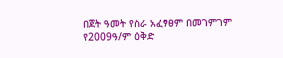በጀት ዓመት የስራ አፈፃፀም በመገምገም የ2009ዓ/ም ዕቅድ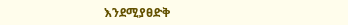እንደሚያፀድቅ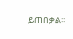ይጠበቃል፡፡